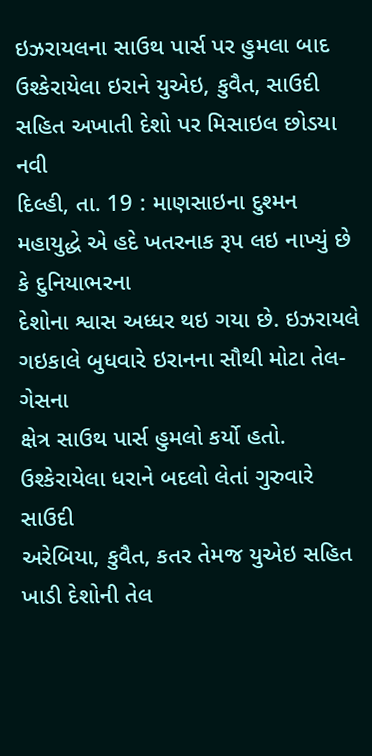ઇઝરાયલના સાઉથ પાર્સ પર હુમલા બાદ ઉશ્કેરાયેલા ઇરાને યુએઇ, કુવૈત, સાઉદી સહિત અખાતી દેશો પર મિસાઇલ છોડયા
નવી
દિલ્હી, તા. 19 : માણસાઇના દુશ્મન મહાયુદ્ધે એ હદે ખતરનાક રૂપ લઇ નાખ્યું છે કે દુનિયાભરના
દેશોના શ્વાસ અધ્ધર થઇ ગયા છે. ઇઝરાયલે ગઇકાલે બુધવારે ઇરાનના સૌથી મોટા તેલ-ગેસના
ક્ષેત્ર સાઉથ પાર્સ હુમલો કર્યો હતો. ઉશ્કેરાયેલા ધરાને બદલો લેતાં ગુરુવારે સાઉદી
અરેબિયા, કુવૈત, કતર તેમજ યુએઇ સહિત ખાડી દેશોની તેલ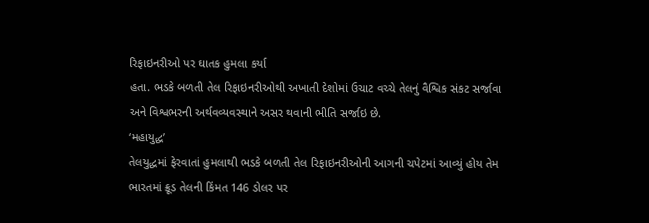રિફાઇનરીઓ પર ઘાતક હુમલા કર્યા
હતા. ભડકે બળતી તેલ રિફાઇનરીઓથી અખાતી દેશોમાં ઉચાટ વચ્ચે તેલનું વૈશ્વિક સંકટ સર્જાવા
અને વિશ્વભરની અર્થવવ્યવસ્થાને અસર થવાની ભીતિ સર્જાઇ છે.
‘મહાયુદ્ધ’
તેલયુદ્ધમાં ફેરવાતાં હુમલાથી ભડકે બળતી તેલ રિફાઇનરીઓની આગની ચપેટમાં આવ્યું હોય તેમ
ભારતમાં ક્રૂડ તેલની કિંમત 146 ડોલર પર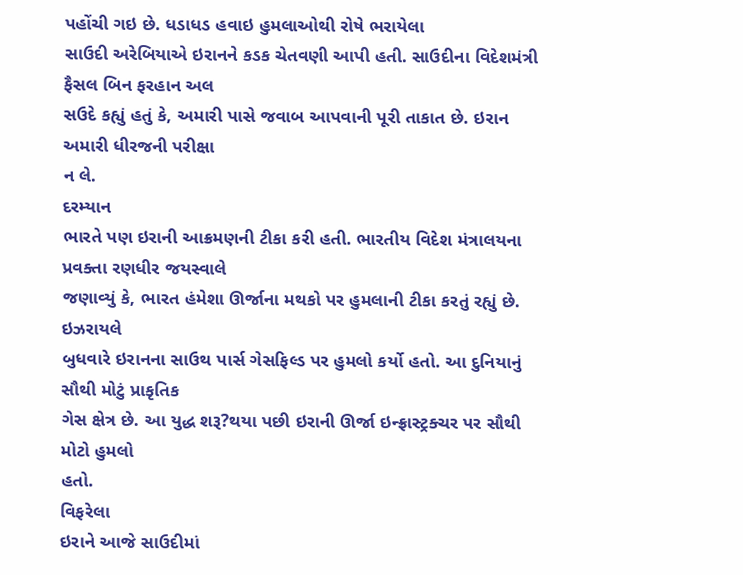પહોંચી ગઇ છે. ધડાધડ હવાઇ હુમલાઓથી રોષે ભરાયેલા
સાઉદી અરેબિયાએ ઇરાનને કડક ચેતવણી આપી હતી. સાઉદીના વિદેશમંત્રી ફૈસલ બિન ફરહાન અલ
સઉદે કહ્યું હતું કે, અમારી પાસે જવાબ આપવાની પૂરી તાકાત છે. ઇરાન અમારી ધીરજની પરીક્ષા
ન લે.
દરમ્યાન
ભારતે પણ ઇરાની આક્રમણની ટીકા કરી હતી. ભારતીય વિદેશ મંત્રાલયના પ્રવક્તા રણધીર જયસ્વાલે
જણાવ્યું કે, ભારત હંમેશા ઊર્જાના મથકો પર હુમલાની ટીકા કરતું રહ્યું છે.
ઇઝરાયલે
બુધવારે ઇરાનના સાઉથ પાર્સ ગેસફિલ્ડ પર હુમલો કર્યો હતો. આ દુનિયાનું સૌથી મોટું પ્રાકૃતિક
ગેસ ક્ષેત્ર છે. આ યુદ્ધ શરૂ?થયા પછી ઇરાની ઊર્જા ઇન્ફ્રાસ્ટ્રક્ચર પર સૌથી મોટો હુમલો
હતો.
વિફરેલા
ઇરાને આજે સાઉદીમાં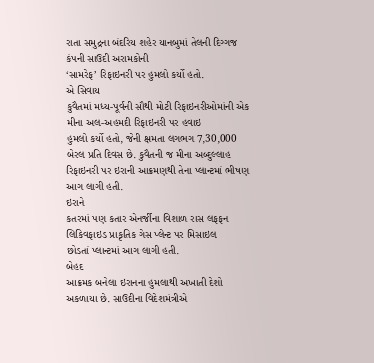રાતા સમુદ્રના બંદરિય શહેર યાનબુમાં તેલની દિગ્ગજ કંપની સાઉદી અરામકોની
‘સામરેફ’ રિફાઇનરી પર હુમલો કર્યો હતો.
એ સિવાય
કુવૈતમાં મધ્ય-પૂર્વની સૌથી મોટી રિફાઇનરીઓમાંની એક મીના અલ-અહમદી રિફાઇનરી પર હવાઇ
હુમલો કર્યો હતો, જેની ક્ષમતા લગભગ 7,30,000 બેરલ પ્રતિ દિવસ છે. કુવૈતની જ મીના અબ્દુલ્લાહ
રિફાઇનરી પર ઇરાની આક્રમણથી તેના પ્લાન્ટમાં ભીષણ આગ લાગી હતી.
ઇરાને
કતરમાં પણ કતાર એનર્જીના વિશાળ રાસ લફફન લિકિવફાઇડ પ્રાકૃતિક ગેસ પ્લેન્ટ પર મિસાઇલ
છોડતાં પ્લાન્ટમાં આગ લાગી હતી.
બેહદ
આક્રમક બનેલા ઇરાનના હુમલાથી અખાતી દેશો અકળાયા છે. સાઉદીના વિદેશમંત્રીએ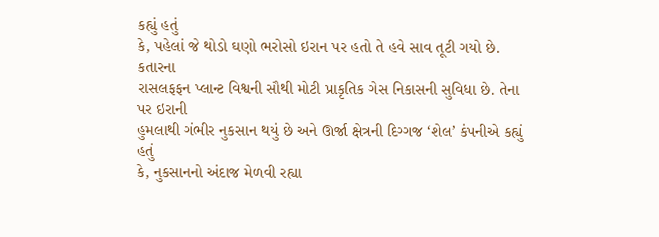કહ્યું હતું
કે, પહેલાં જે થોડો ઘણો ભરોસો ઇરાન પર હતો તે હવે સાવ તૂટી ગયો છે.
કતારના
રાસલફફન પ્લાન્ટ વિશ્વની સૌથી મોટી પ્રાકૃતિક ગેસ નિકાસની સુવિધા છે. તેના પર ઇરાની
હુમલાથી ગંભીર નુકસાન થયું છે અને ઊર્જા ક્ષેત્રની દિગ્ગજ ‘શેલ’ કંપનીએ કહ્યું હતું
કે, નુકસાનનો અંદાજ મેળવી રહ્યા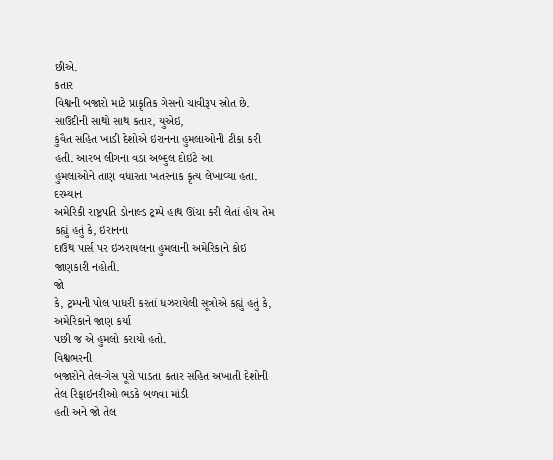છીએ.
કતાર
વિશ્વની બજારો માટે પ્રાકૃતિક ગેસનો ચાવીરૂપ સ્રોત છે. સાઉદીની સાથો સાથ કતાર, યુએઇ,
કુવૈત સહિત ખાડી દેશોએ ઇરાનના હુમલાઓની ટીકા કરી હતી. આરબ લીગના વડા અબ્દુલ દોઇટે આ
હુમલાઓને તાણ વધારતા ખતરનાક કૃત્ય લેખાવ્યા હતા.
દરમ્યાન
અમેરિકી રાષ્ટ્રપતિ ડોનાલ્ડ ટ્રમ્પે હાથ ઊંચા કરી લેતાં હોય તેમ કહ્યું હતું કે, ઇરાનના
દાઉથ પાર્સ પર ઇઝરાયલના હુમલાની અમેરિકાને કોઇ જાણકારી નહોતી.
જો
કે, ટ્રમ્પની પોલ પાધરી કરતાં ધઝરાયેલી સૂત્રોએ કહ્યું હતું કે, અમેરિકાને જાણ કર્યા
પછી જ એ હુમલો કરાયો હતો.
વિશ્વભરની
બજારોને તેલ-ગેસ પૂરો પાડતા કતાર સહિત અખાતી દેશોની તેલ રિફાઇનરીઓ ભડકે બળવા માંડી
હતી અને જો તેલ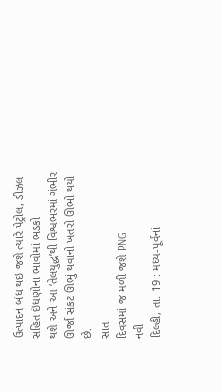ઉત્પાદન બંધ થઇ જશે ત્યારે પેટ્રોલ, ડીઝલ સહિત ઇંધણોના ભાવોમાં ભડકો
થશે અને આ ‘તેલયુદ્ધ’થી વિશ્વભરમાં ગંભીર ઊર્જા સંકટ ઊભું થવાનો ખતરો ઊભો થયો છે.
સાત
દિવસમાં જ મળી જશે PNG
નવી
દિલ્હી, તા. 19 : મધ્ય-પૂર્વનાં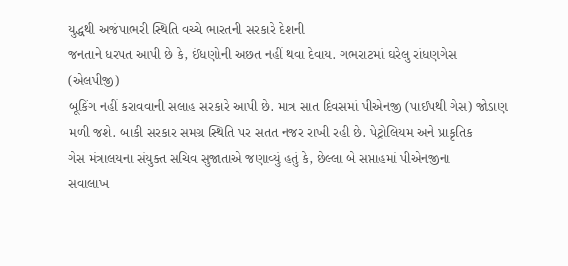યુદ્ધથી અજંપાભરી સ્થિતિ વચ્ચે ભારતની સરકારે દેશની
જનતાને ધરપત આપી છે કે, ઈંધણોની અછત નહીં થવા દેવાય. ગભરાટમાં ઘરેલુ રાંધણગેસ (એલપીજી)
બૂકિંગ નહીં કરાવવાની સલાહ સરકારે આપી છે. માત્ર સાત દિવસમાં પીએનજી (પાઈપથી ગેસ) જોડાણ
મળી જશે. બાકી સરકાર સમગ્ર સ્થિતિ પર સતત નજર રાખી રહી છે. પેટ્રોલિયમ અને પ્રાકૃતિક
ગેસ મંત્રાલયના સંયુક્ત સચિવ સુજાતાએ જણાવ્યું હતું કે, છેલ્લા બે સપ્તાહમાં પીએનજીના
સવાલાખ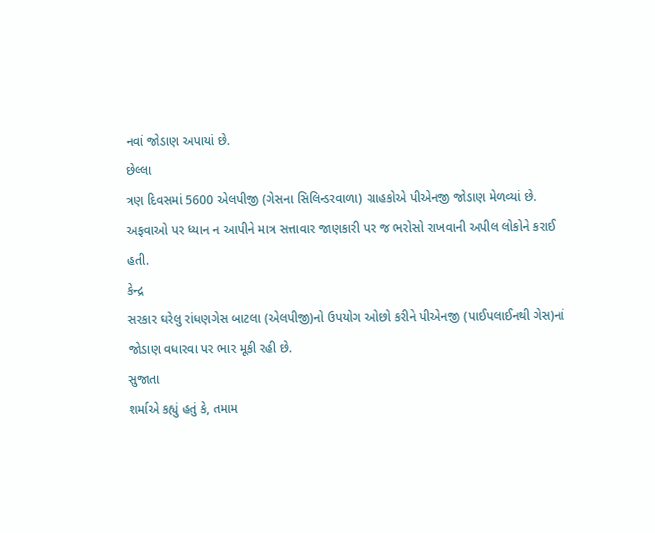નવાં જોડાણ અપાયાં છે.
છેલ્લા
ત્રણ દિવસમાં 5600 એલપીજી (ગેસના સિલિન્ડરવાળા) ગ્રાહકોએ પીએનજી જોડાણ મેળવ્યાં છે.
અફવાઓ પર ધ્યાન ન આપીને માત્ર સત્તાવાર જાણકારી પર જ ભરોસો રાખવાની અપીલ લોકોને કરાઈ
હતી.
કેન્દ્ર
સરકાર ઘરેલુ રાંધણગેસ બાટલા (એલપીજી)નો ઉપયોગ ઓછો કરીને પીએનજી (પાઈપલાઈનથી ગેસ)નાં
જોડાણ વધારવા પર ભાર મૂકી રહી છે.
સુજાતા
શર્માએ કહ્યું હતું કે, તમામ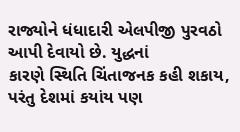રાજ્યોને ધંધાદારી એલપીજી પુરવઠો આપી દેવાયો છે. યુદ્ધનાં
કારણે સ્થિતિ ચિંતાજનક કહી શકાય, પરંતુ દેશમાં કયાંય પણ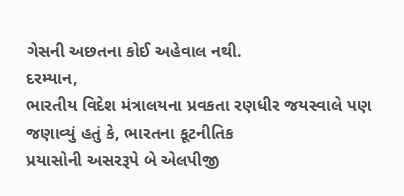ગેસની અછતના કોઈ અહેવાલ નથી.
દરમ્યાન,
ભારતીય વિદેશ મંત્રાલયના પ્રવકતા રણધીર જયસ્વાલે પણ જણાવ્યું હતું કે, ભારતના કૂટનીતિક
પ્રયાસોની અસરરૂપે બે એલપીજી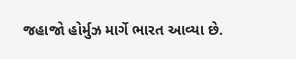જહાજો હોર્મુઝ માર્ગે ભારત આવ્યા છે.